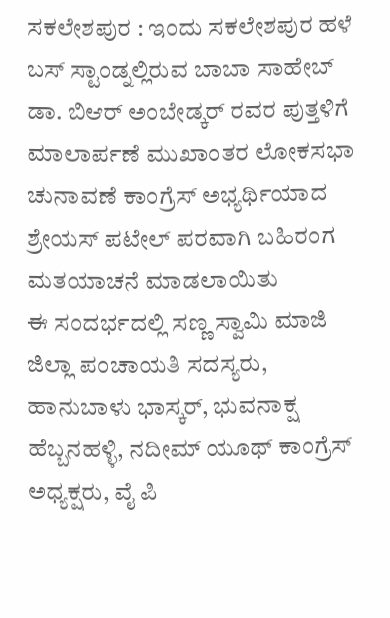ಸಕಲೇಶಪುರ : ಇಂದು ಸಕಲೇಶಪುರ ಹಳೆ ಬಸ್ ಸ್ಟಾಂಡ್ನಲ್ಲಿರುವ ಬಾಬಾ ಸಾಹೇಬ್ ಡಾ. ಬಿಆರ್ ಅಂಬೇಡ್ಕರ್ ರವರ ಪುತ್ತಳಿಗೆ ಮಾಲಾರ್ಪಣೆ ಮುಖಾಂತರ ಲೋಕಸಭಾ ಚುನಾವಣೆ ಕಾಂಗ್ರೆಸ್ ಅಭ್ಯರ್ಥಿಯಾದ ಶ್ರೇಯಸ್ ಪಟೇಲ್ ಪರವಾಗಿ ಬಹಿರಂಗ ಮತಯಾಚನೆ ಮಾಡಲಾಯಿತು
ಈ ಸಂದರ್ಭದಲ್ಲಿ ಸಣ್ಣ ಸ್ವಾಮಿ ಮಾಜಿ ಜಿಲ್ಲಾ ಪಂಚಾಯತಿ ಸದಸ್ಯರು, ಹಾನುಬಾಳು ಭಾಸ್ಕರ್, ಭುವನಾಕ್ಷ ಹೆಬ್ಬನಹಳ್ಳಿ, ನದೀಮ್ ಯೂಥ್ ಕಾಂಗ್ರೆಸ್ ಅಧ್ಯಕ್ಷರು, ವೈ ಪಿ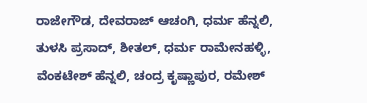ರಾಜೇಗೌಡ, ದೇವರಾಜ್ ಆಚಂಗಿ, ಧರ್ಮ ಹೆನ್ನಲಿ, ತುಳಸಿ ಪ್ರಸಾದ್, ಶೀತಲ್, ಧರ್ಮ ರಾಮೇನಹಳ್ಳಿ, ವೆಂಕಟೇಶ್ ಹೆನ್ನಲಿ, ಚಂದ್ರ ಕೃಷ್ಣಾಪುರ, ರಮೇಶ್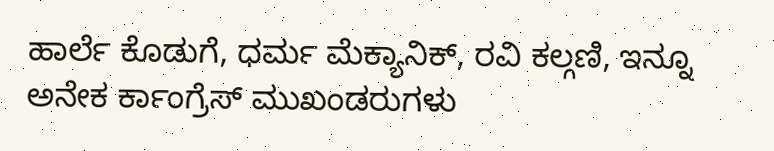ಹಾರ್ಲೆ ಕೊಡುಗೆ, ಧರ್ಮ ಮೆಕ್ಯಾನಿಕ್, ರವಿ ಕಲ್ಗಣಿ, ಇನ್ನೂ ಅನೇಕ ರ್ಕಾಂಗ್ರೆಸ್ ಮುಖಂಡರುಗಳು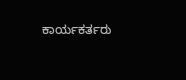ಕಾರ್ಯಕರ್ತರು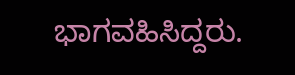ಭಾಗವಹಿಸಿದ್ದರು.